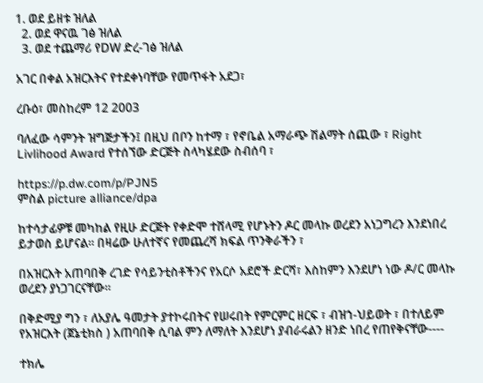1. ወደ ይዘቱ ዝለል
  2. ወደ ዋናዉ ገፅ ዝለል
  3. ወደ ተጨማሪ የDW ድረ-ገፅ ዝለል

አገር በቀል አዝርእትና የተደቀነባቸው የመጥፋት አደጋ፣

ረቡዕ፣ መስከረም 12 2003

ባለፈው ሳምንት ዝግጅታችን፤ በዚህ በቦን ከተማ ፣ የኖቤል አማራጭ ሽልማት ሰጪው ፣ Right Livlihood Award የተሰኘው ድርጅት ስላካሄደው ስብሰባ ፣

https://p.dw.com/p/PJN5
ምስል picture alliance/dpa

ከተሳታፊዎቹ መካከል የዚሁ ድርጅት የቀድሞ ተሸላሚ የሆኑትን ዶር መላኩ ወረደን አነጋግረን እንደነበረ ይታወስ ይሆናል። በዛሬው ሁለተኛና የመጨረሻ ክፍል ጥንቅራችን ፣

በአዝርእት አጠባበቅ ረገድ የሳይንቲስቶችንና የአርሶ አደሮች ድርሻ፣ እስከምን እንደሆነ ነው ዶ/ር መላኩ ወረደን ያነጋገርናቸው።

በቅድሚያ ግን ፣ ለአያሌ ዓመታት ያተኮሩበትና የሠሩበት የምርምር ዘርፍ ፣ ብዝኀ-ህይወት ፣ በተለይም የአዝርእት (ጀኔቲክስ ) አጠባበቅ ሲባል ምን ለማለት እንደሆነ ያብራሩልን ዘንድ ነበረ የጠየቅናቸው----

ተክሌ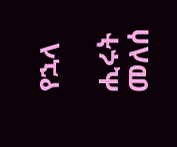የኋላ

ሒሩት መለሰ